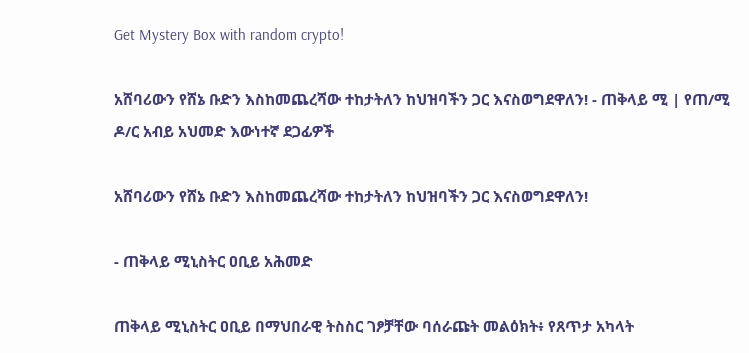Get Mystery Box with random crypto!

አሸባሪውን የሸኔ ቡድን እስከመጨረሻው ተከታትለን ከህዝባችን ጋር እናስወግደዋለን! - ጠቅላይ ሚ | የጠ/ሚ ዶ/ር አብይ አህመድ እውነተኛ ደጋፊዎች

አሸባሪውን የሸኔ ቡድን እስከመጨረሻው ተከታትለን ከህዝባችን ጋር እናስወግደዋለን!

- ጠቅላይ ሚኒስትር ዐቢይ አሕመድ

ጠቅላይ ሚኒስትር ዐቢይ በማህበራዊ ትስስር ገፆቻቸው ባሰራጩት መልዕክት፥ የጸጥታ አካላት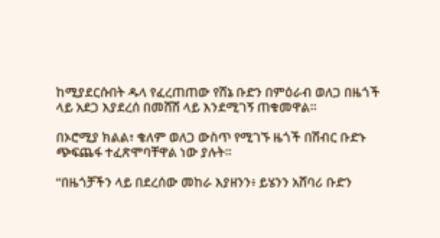ከሚያደርሱበት ዱላ የፈረጠጠው የሸኔ ቡድን በምዕራብ ወለጋ በዜጎች ላይ አደጋ እያደረሰ በመሸሽ ላይ እንደሚገኝ ጠቁመዋል።

በኦሮሚያ ክልል፣ ቄለም ወለጋ ውስጥ የሚገኙ ዜጎች በሽብር ቡድኑ ጭፍጨፋ ተፈጽሞባቸዋል ነው ያሉት።

“በዜጎቻችን ላይ በደረሰው መከራ እያዘንን፥ ይሄንን አሸባሪ ቡድን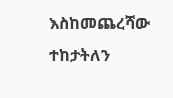እስከመጨረሻው ተከታትለን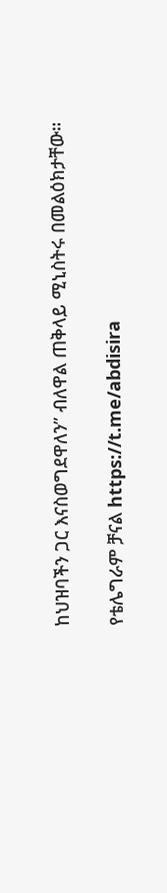ከህዝባችን ጋር እናስወግደዋለን” ብለዋል ጠቅላይ ሚኒስትሩ በመልዕክታቸው።

የቴሌግራም ቻናል https://t.me/abdisira